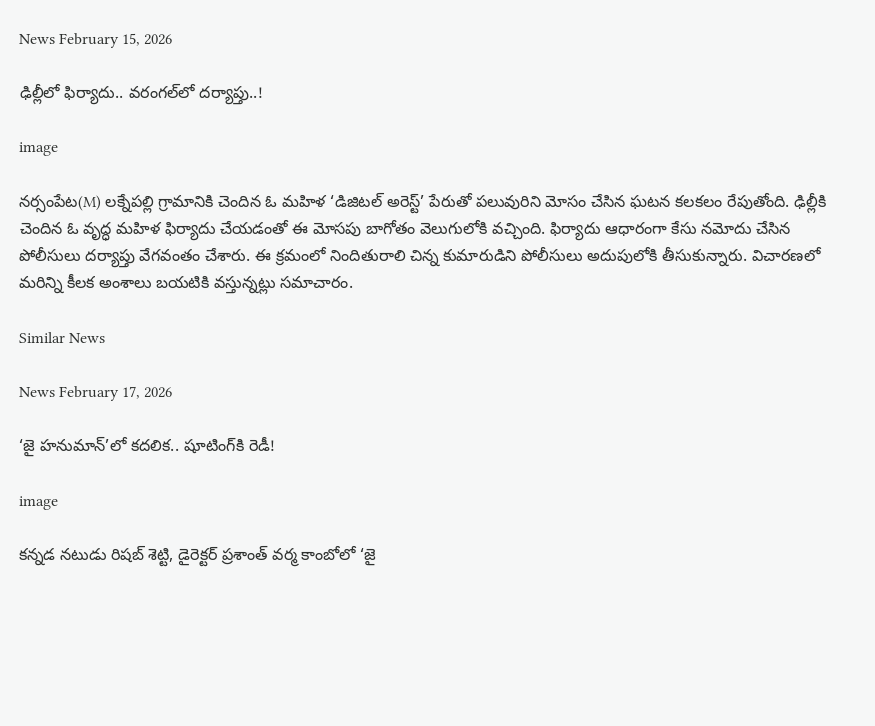News February 15, 2026

ఢిల్లీలో ఫిర్యాదు.. వరంగల్‌లో దర్యాప్తు..!

image

నర్సంపేట(M) లక్నేపల్లి గ్రామానికి చెందిన ఓ మహిళ ‘డిజిటల్ అరెస్ట్’ పేరుతో పలువురిని మోసం చేసిన ఘటన కలకలం రేపుతోంది. ఢిల్లీకి చెందిన ఓ వృద్ధ మహిళ ఫిర్యాదు చేయడంతో ఈ మోసపు బాగోతం వెలుగులోకి వచ్చింది. ఫిర్యాదు ఆధారంగా కేసు నమోదు చేసిన పోలీసులు దర్యాప్తు వేగవంతం చేశారు. ఈ క్రమంలో నిందితురాలి చిన్న కుమారుడిని పోలీసులు అదుపులోకి తీసుకున్నారు. విచారణలో మరిన్ని కీలక అంశాలు బయటికి వస్తున్నట్లు సమాచారం.

Similar News

News February 17, 2026

‘జై హనుమాన్’లో కదలిక.. షూటింగ్‌కి రెడీ!

image

కన్నడ నటుడు రిషబ్ శెట్టి, డైరెక్టర్ ప్రశాంత్ వర్మ కాంబోలో ‘జై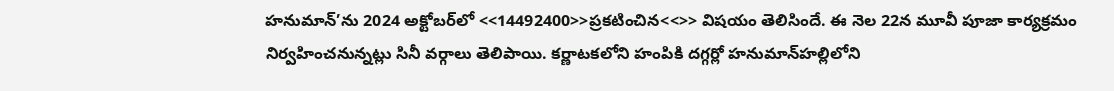హనుమాన్’ను 2024 అక్టోబర్‌లో <<14492400>>ప్రకటించిన<<>> విషయం తెలిసిందే. ఈ నెల 22న మూవీ పూజా కార్యక్రమం నిర్వహించనున్నట్లు సినీ వర్గాలు తెలిపాయి. కర్ణాటకలోని హంపికి దగ్గర్లో హనుమాన్‌హల్లిలోని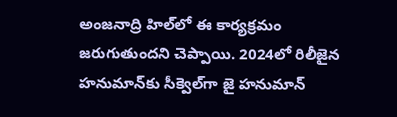అంజనాద్రి హిల్‌లో ఈ కార్యక్రమం జరుగుతుందని చెప్పాయి. 2024లో రిలీజైన హనుమాన్‌కు సీక్వెల్‌గా జై హనుమాన్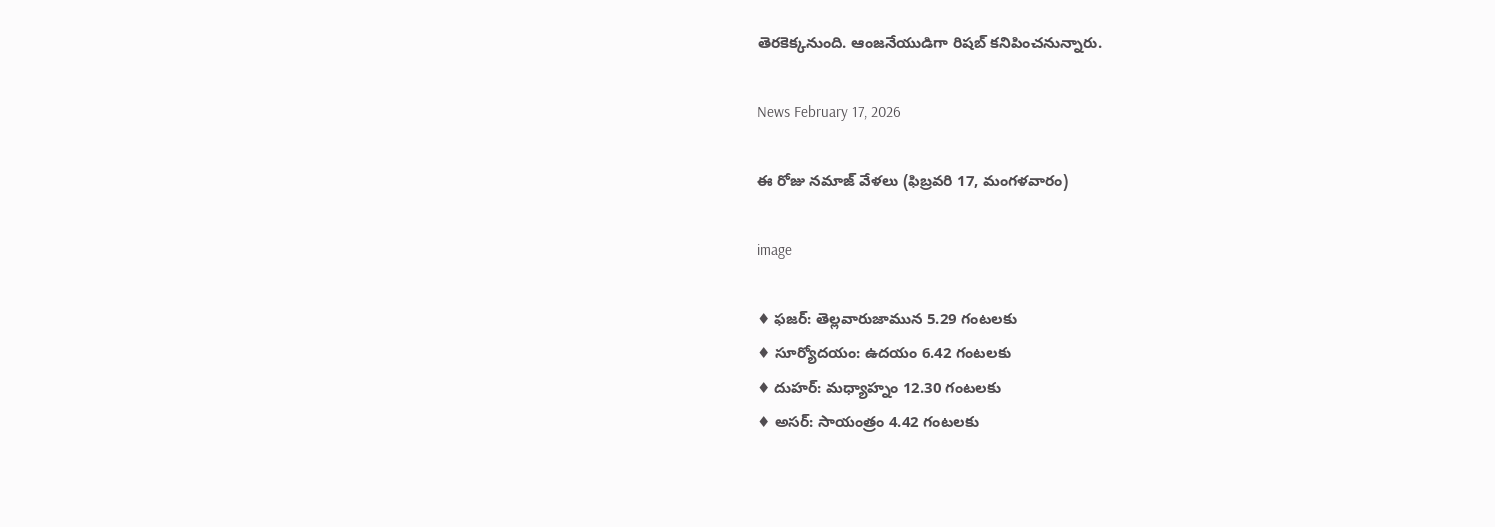తెరకెక్కనుంది. ఆంజనేయుడిగా రిషబ్ కనిపించనున్నారు.

News February 17, 2026

ఈ రోజు నమాజ్ వేళలు (ఫిబ్రవరి 17, మంగళవారం)

image

♦ ఫజర్: తెల్లవారుజామున 5.29 గంటలకు
♦ సూర్యోదయం: ఉదయం 6.42 గంటలకు
♦ దుహర్: మధ్యాహ్నం 12.30 గంటలకు
♦ అసర్: సాయంత్రం 4.42 గంటలకు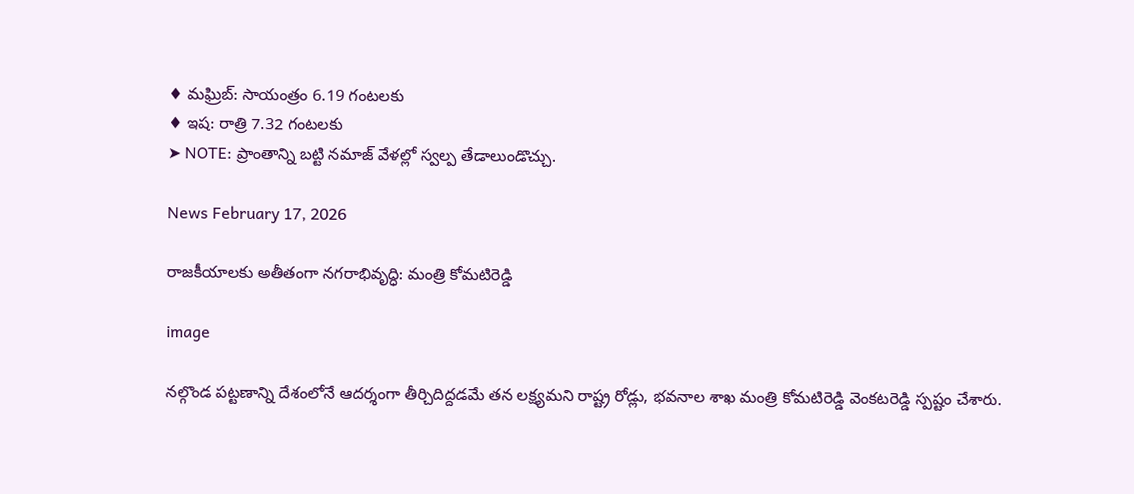♦ మఘ్రిబ్: సాయంత్రం 6.19 గంటలకు
♦ ఇష: రాత్రి 7.32 గంటలకు
➤ NOTE: ప్రాంతాన్ని బట్టి నమాజ్ వేళల్లో స్వల్ప తేడాలుండొచ్చు.

News February 17, 2026

రాజకీయాలకు అతీతంగా నగరాభివృద్ధి: మంత్రి కోమటిరెడ్డి

image

నల్గొండ పట్టణాన్ని దేశంలోనే ఆదర్శంగా తీర్చిదిద్దడమే తన లక్ష్యమని రాష్ట్ర రోడ్లు, భవనాల శాఖ మంత్రి కోమటిరెడ్డి వెంకటరెడ్డి స్పష్టం చేశారు.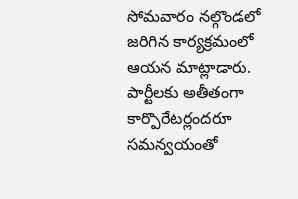సోమవారం నల్గొండలో జరిగిన కార్యక్రమంలో ఆయన మాట్లాడారు. పార్టీలకు అతీతంగా కార్పొరేటర్లందరూ సమన్వయంతో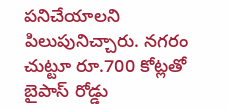పనిచేయాలని పిలుపునిచ్చారు. నగరం చుట్టూ రూ.700 కోట్లతో బైపాస్‌ రోడ్డు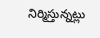నిర్మిస్తున్నట్లు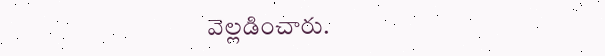వెల్లడించారు.